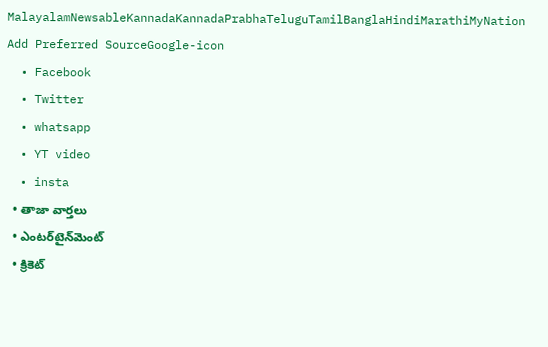MalayalamNewsableKannadaKannadaPrabhaTeluguTamilBanglaHindiMarathiMyNation
Add Preferred SourceGoogle-icon
  • Facebook
  • Twitter
  • whatsapp
  • YT video
  • insta
  • తాజా వార్తలు
  • ఎంటర్‌టైన్‌మెంట్
  • క్రికెట్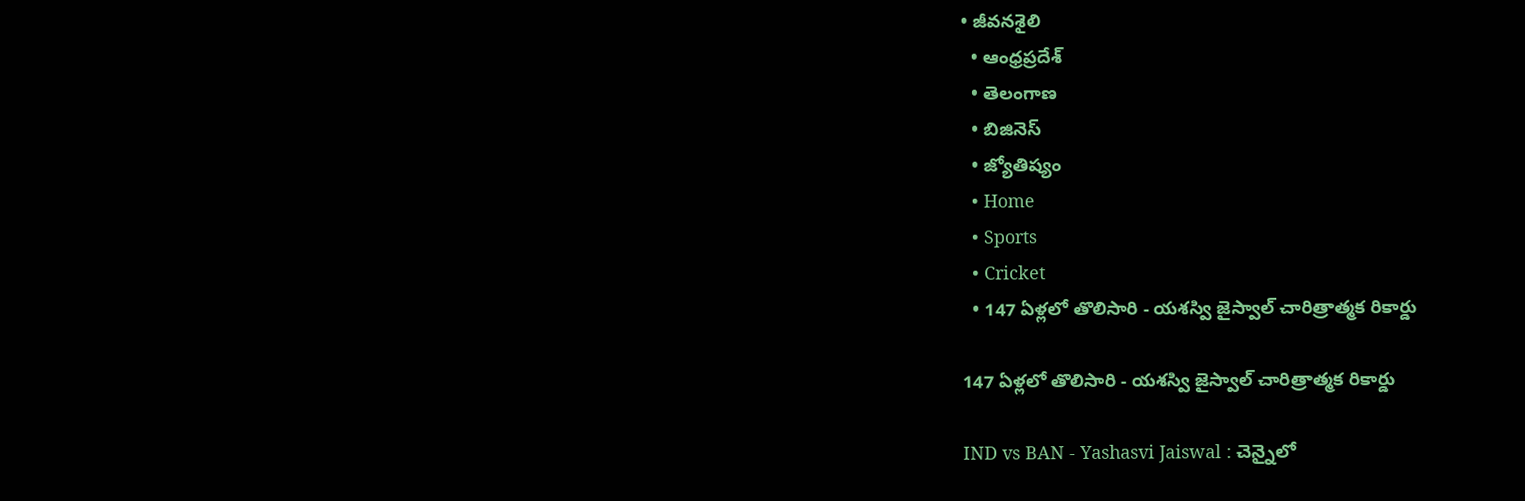• జీవనశైలి
  • ఆంధ్రప్రదేశ్
  • తెలంగాణ
  • బిజినెస్
  • జ్యోతిష్యం
  • Home
  • Sports
  • Cricket
  • 147 ఏళ్లలో తొలిసారి - య‌శ‌స్వి జైస్వాల్ చారిత్రాత్మక రికార్డు

147 ఏళ్లలో తొలిసారి - య‌శ‌స్వి జైస్వాల్ చారిత్రాత్మక రికార్డు

IND vs BAN - Yashasvi Jaiswal : చెన్నైలో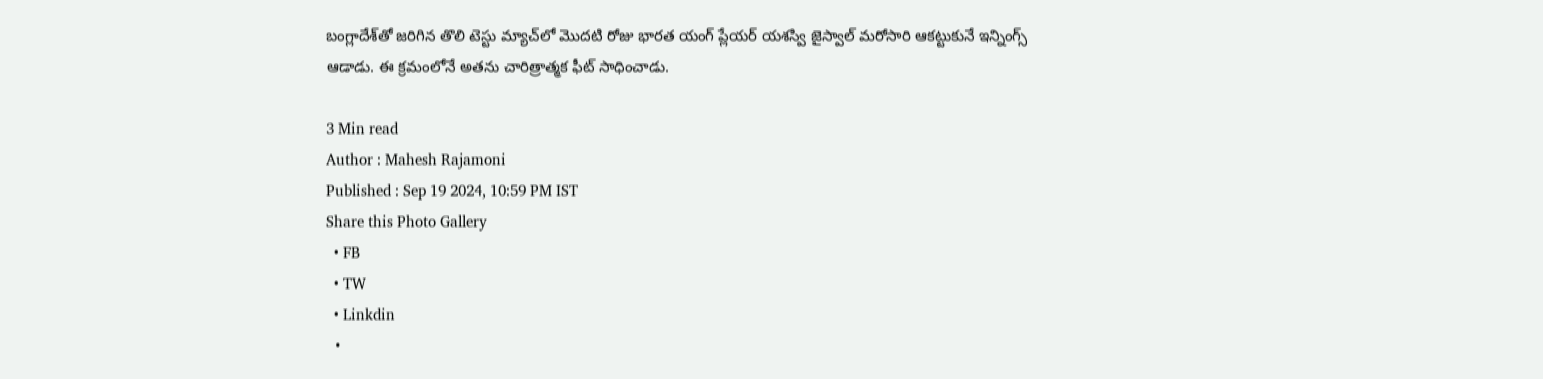బంగ్లాదేశ్‌తో జరిగిన తొలి టెస్టు మ్యాచ్‌లో మొదటి రోజు భార‌త యంగ్ ప్లేయ‌ర్ య‌శ‌స్వి జైస్వాల్ మ‌రోసారి ఆక‌ట్టుకునే ఇన్నింగ్స్ ఆడాడు. ఈ క్ర‌మంలోనే అత‌ను చారిత్రాత్మక ఫీట్ సాధించాడు.

3 Min read
Author : Mahesh Rajamoni
Published : Sep 19 2024, 10:59 PM IST
Share this Photo Gallery
  • FB
  • TW
  • Linkdin
  •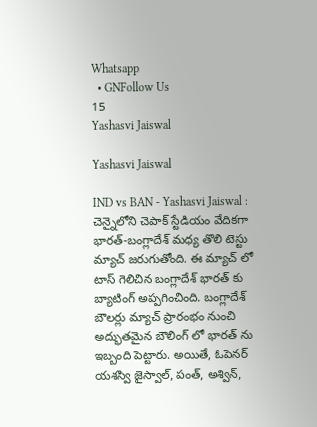Whatsapp
  • GNFollow Us
15
Yashasvi Jaiswal

Yashasvi Jaiswal

IND vs BAN - Yashasvi Jaiswal : చెన్నైలోని చెపాక్ స్టేడియం వేదిక‌గా భారత్-బంగ్లాదేశ్ మధ్య తొలి టెస్టు మ్యాచ్ జ‌రుగుతోంది. ఈ మ్యాచ్ లో టాస్ గెలిచిన బంగ్లాదేశ్ భార‌త్ కు బ్యాటింగ్ అప్ప‌గించింది. బంగ్లాదేశ్ బౌల‌ర్లు మ్యాచ్ ప్రారంభం నుంచి అద్భుత‌మైన బౌలింగ్ లో భార‌త్ ను ఇబ్బంది పెట్టారు. అయితే, ఓపెన‌ర్ య‌శ‌స్వి జైస్వాల్, పంత్, అశ్విన్,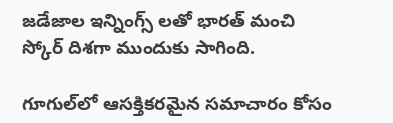జ‌డేజాల ఇన్నింగ్స్ ల‌తో భార‌త్ మంచి స్కోర్ దిశ‌గా ముందుకు సాగింది.

గూగుల్‌లో ఆసక్తికరమైన సమాచారం కోసం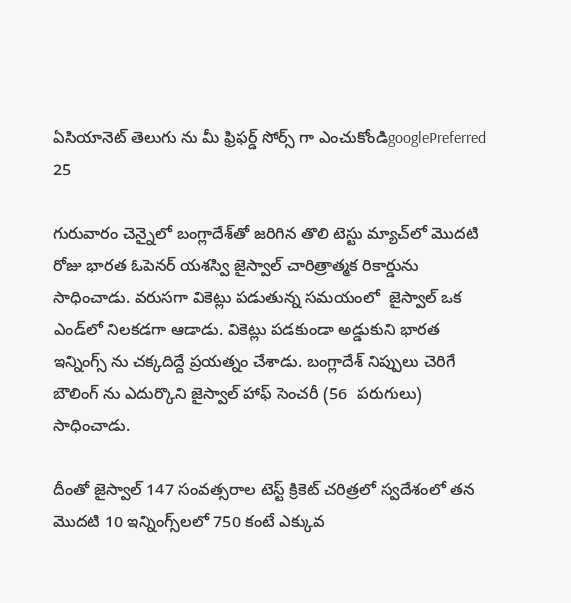ఏసియానెట్ తెలుగు ను మీ ఫ్రిఫర్డ్ సోర్స్ గా ఎంచుకోండిgooglePreferred
25

గురువారం చెన్నైలో బంగ్లాదేశ్‌తో జరిగిన తొలి టెస్టు మ్యాచ్‌లో మొదటి రోజు భార‌త ఓపెన‌ర్ య‌శ‌స్వి జైస్వాల్ చారిత్రాత్మక రికార్డును సాధించాడు. వ‌రుస‌గా వికెట్లు ప‌డుతున్న స‌మ‌యంలో  జైస్వాల్ ఒక ఎండ్‌లో నిలకడగా ఆడాడు. వికెట్లు ప‌డ‌కుండా అడ్డుకుని భార‌త ఇన్నింగ్స్ ను చ‌క్క‌దిద్దే ప్ర‌యత్నం చేశాడు. బంగ్లాదేశ్ నిప్పులు చెరిగే బౌలింగ్ ను ఎదుర్కొని జైస్వాల్ హాఫ్ సెంచరీ (56  ప‌రుగులు) సాధించాడు.

దీంతో జైస్వాల్ 147 సంవత్సరాల టెస్ట్ క్రికెట్ చరిత్రలో స్వదేశంలో తన మొదటి 10 ఇన్నింగ్స్‌లలో 750 కంటే ఎక్కువ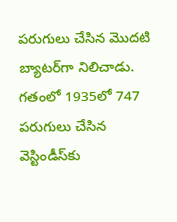పరుగులు చేసిన మొదటి బ్యాటర్‌గా నిలిచాడు. గతంలో 1935లో 747 పరుగులు చేసిన వెస్టిండీస్‌కు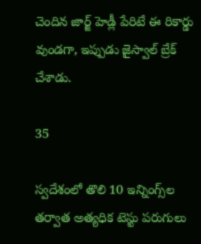చెందిన జార్జ్ హెడ్లీ పేరిటే ఈ రికార్డు వుండ‌గా, ఇప్పుడు జైస్వాల్ బ్రేక్ చేశాడు.

35

స్వదేశంలో తొలి 10 ఇన్నింగ్స్‌ల తర్వాత అత్యధిక టెస్టు పరుగులు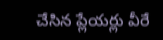చేసిన ప్లేయర్లు వీరే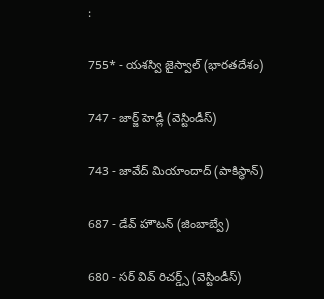:

755* - యశస్వి జైస్వాల్ (భారతదేశం)

747 - జార్జ్ హెడ్లీ (వెస్టిండీస్)

743 - జావేద్ మియాందాద్ (పాకిస్థాన్)

687 - డేవ్ హౌటన్ (జింబాబ్వే)

680 - సర్ వివ్ రిచర్డ్స్ (వెస్టిండీస్)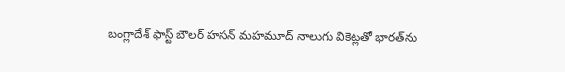బంగ్లాదేశ్‌ ఫాస్ట్‌ బౌలర్‌ హసన్‌ మహమూద్‌ నాలుగు వికెట్లతో భారత్‌ను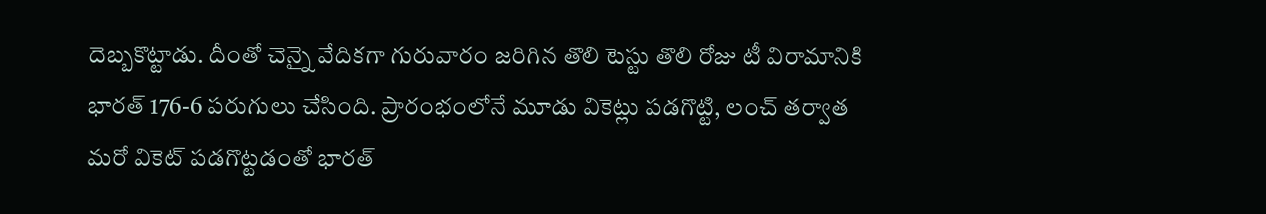దెబ్బ‌కొట్టాడు. దీంతో చెన్నై వేదికగా గురువారం జరిగిన తొలి టెస్టు తొలి రోజు టీ విరామానికి భార‌త్ 176-6 ప‌రుగులు చేసింది. ప్రారంభంలోనే మూడు వికెట్లు పడగొట్టి, లంచ్ తర్వాత మరో వికెట్ పడగొట్టడంతో భార‌త్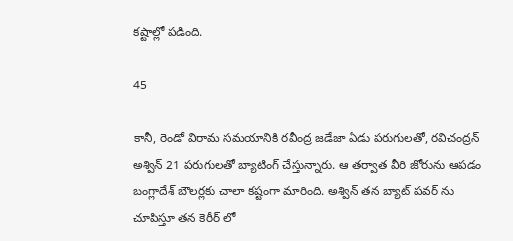క‌ష్టాల్లో ప‌డింది.

45

కానీ, రెండో విరామ సమయానికి రవీంద్ర జడేజా ఏడు పరుగులతో, రవిచంద్రన్ అశ్విన్ 21 పరుగులతో బ్యాటింగ్ చేస్తున్నారు. ఆ త‌ర్వాత వీరి జోరును ఆప‌డం బంగ్లాదేశ్ బౌల‌ర్ల‌కు చాలా క‌ష్టంగా మారింది. అశ్విన్ త‌న బ్యాట్ ప‌వ‌ర్ ను చూపిస్తూ త‌న కెరీర్ లో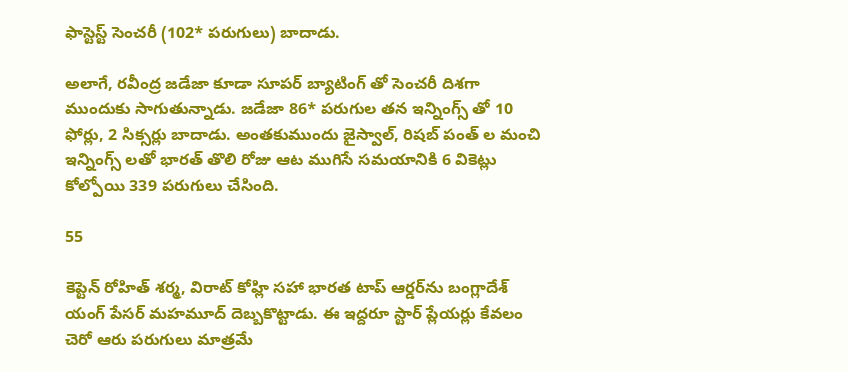ఫాస్టెస్ట్ సెంచ‌రీ (102* ప‌రుగులు) బాదాడు.

అలాగే, ర‌వీంద్ర జ‌డేజా కూడా సూప‌ర్ బ్యాటింగ్ తో సెంచ‌రీ దిశ‌గా ముందుకు సాగుతున్నాడు. జ‌డేజా 86* ప‌రుగుల త‌న ఇన్నింగ్స్ తో 10 ఫోర్లు, 2 సిక్స‌ర్లు బాదాడు. అంతకుముందు జైస్వాల్, రిషబ్ పంత్ ల మంచి ఇన్నింగ్స్ లతో భారత్ తొలి రోజు ఆట ముగిసే స‌మ‌యానికి 6 వికెట్లు కోల్పోయి 339 ప‌రుగులు చేసింది.

55

కెప్టెన్ రోహిత్ శర్మ, విరాట్ కోహ్లి సహా భారత టాప్ ఆర్డర్‌ను బంగ్లాదేశ్ యంగ్ పేసర్ మహమూద్ దెబ్బకొట్టాడు. ఈ ఇద్దరూ స్టార్ ప్లేయర్లు కేవలం చెరో ఆరు పరుగులు మాత్రమే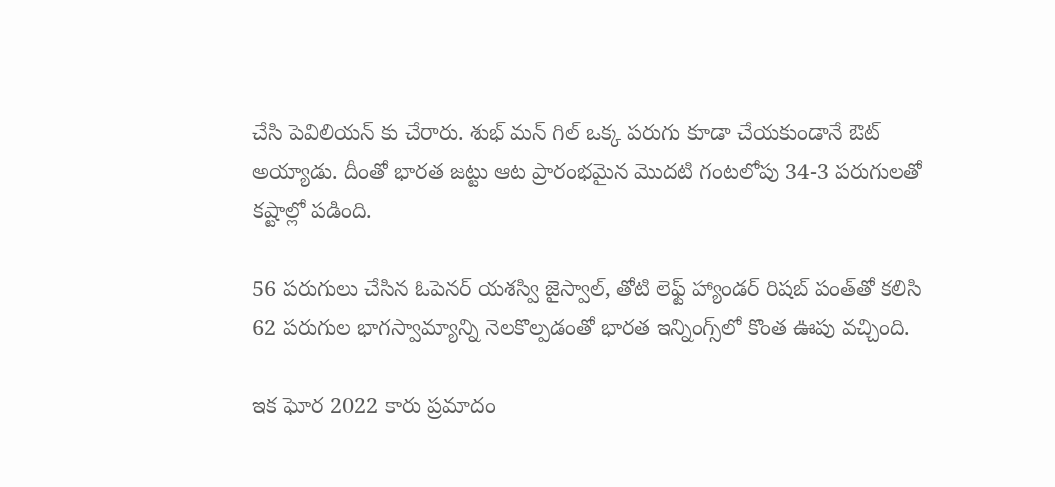చేసి పెవిలియన్ కు చేరారు. శుభ్ మన్ గిల్ ఒక్క పరుగు కూడా చేయకుండానే ఔట్ అయ్యాడు. దీంతో భారత జట్టు ఆట ప్రారంభమైన మొదటి గంటలోపు 34-3 పరుగులతో కష్టాల్లో పడింది.

56 పరుగులు చేసిన ఓపెనర్ యశస్వి జైస్వాల్, తోటి లెఫ్ట్ హ్యాండర్ రిషబ్ పంత్‌తో కలిసి 62 పరుగుల భాగస్వామ్యాన్ని నెలకొల్పడంతో భారత ఇన్నింగ్స్‌లో కొంత ఊపు వచ్చింది.

ఇక ఘోర 2022 కారు ప్రమాదం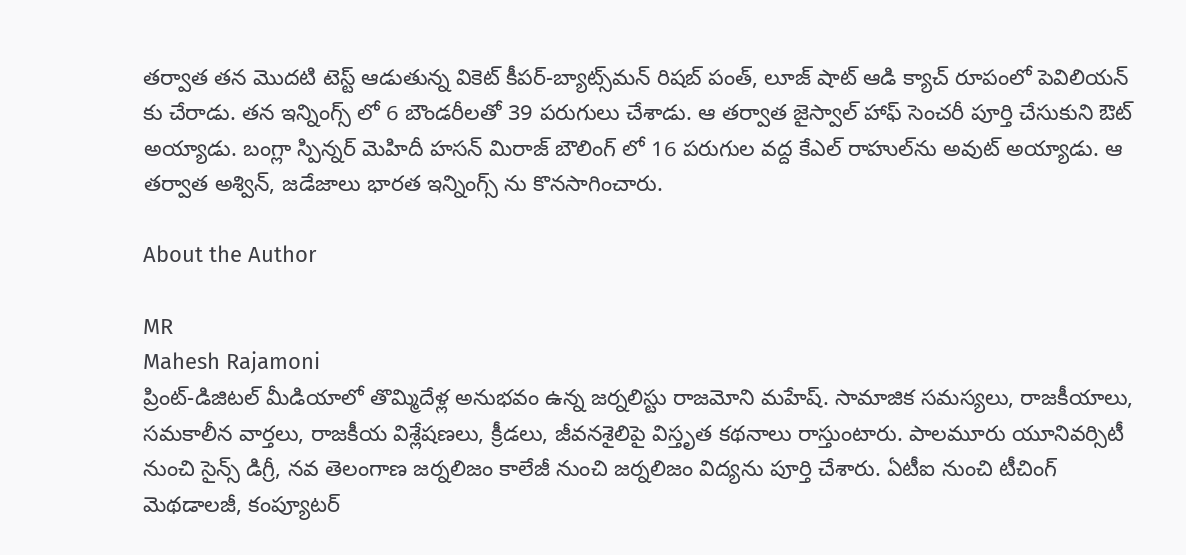తర్వాత తన మొదటి టెస్ట్ ఆడుతున్న వికెట్ కీపర్-బ్యాట్స్‌మన్ రిషబ్ పంత్, లూజ్ షాట్ ఆడి క్యాచ్ రూపంలో పెవిలియన్ కు చేరాడు. తన ఇన్నింగ్స్ లో 6 బౌండరీలతో 39 పరుగులు చేశాడు. ఆ తర్వాత జైస్వాల్ హాఫ్ సెంచరీ పూర్తి చేసుకుని ఔట్ అయ్యాడు. బంగ్లా స్పిన్నర్ మెహిదీ హసన్ మిరాజ్ బౌలింగ్ లో 16 పరుగుల వద్ద కేఎల్ రాహుల్‌ను అవుట్ అయ్యాడు. ఆ తర్వాత అశ్విన్, జడేజాలు భారత ఇన్నింగ్స్ ను కొనసాగించారు.

About the Author

MR
Mahesh Rajamoni
ప్రింట్-డిజిటల్ మీడియాలో తొమ్మిదేళ్ల అనుభవం ఉన్న జ‌ర్న‌లిస్టు రాజమోని మహేష్. సామాజిక సమస్యలు, రాజకీయాలు, సమకాలీన వార్తలు, రాజకీయ విశ్లేషణలు, క్రీడలు, జీవనశైలిపై విస్తృత క‌థ‌నాలు రాస్తుంటారు. పాలమూరు యూనివర్సిటీ నుంచి సైన్స్ డిగ్రీ, నవ తెలంగాణ జర్నలిజం కాలేజీ నుంచి జర్నలిజం విద్యను పూర్తి చేశారు. ఏటీఐ నుంచి టీచింగ్ మెథడాలజీ, కంప్యూటర్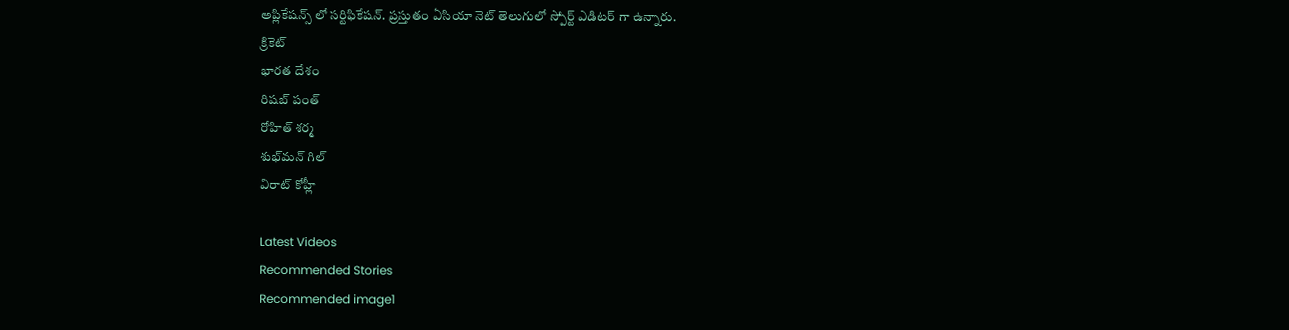అప్లికేషన్స్ లో సర్టిఫికేషన్. ప్రస్తుతం ఏసియా నెట్ తెలుగులో స్పోర్ట్ ఎడిటర్ గా ఉన్నారు.
క్రికెట్
భారత దేశం
రిషబ్ పంత్
రోహిత్ శర్మ
శుభ్‌మన్ గిల్
విరాట్ కోహ్లీ

Latest Videos
Recommended Stories
Recommended image1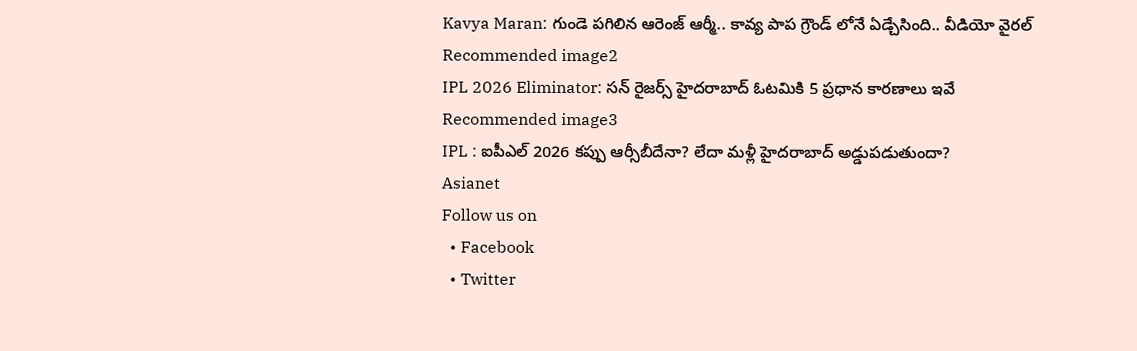Kavya Maran: గుండె పగిలిన ఆరెంజ్ ఆర్మీ.. కావ్య పాప గ్రౌండ్ లోనే ఏడ్చేసింది.. వీడియో వైరల్
Recommended image2
IPL 2026 Eliminator: సన్ రైజర్స్ హైదరాబాద్ ఓటమికి 5 ప్రధాన కారణాలు ఇవే
Recommended image3
IPL : ఐపీఎల్ 2026 కప్పు ఆర్సీబీదేనా? లేదా మళ్లీ హైదరాబాద్ అడ్డుపడుతుందా?
Asianet
Follow us on
  • Facebook
  • Twitter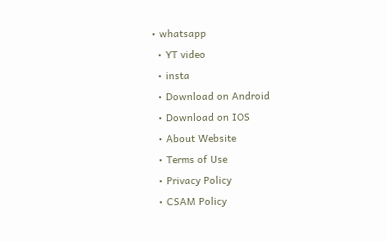• whatsapp
  • YT video
  • insta
  • Download on Android
  • Download on IOS
  • About Website
  • Terms of Use
  • Privacy Policy
  • CSAM Policy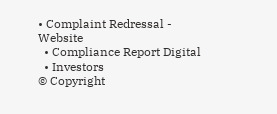• Complaint Redressal - Website
  • Compliance Report Digital
  • Investors
© Copyright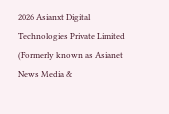2026 Asianxt Digital Technologies Private Limited (Formerly known as Asianet News Media &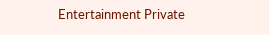Entertainment Private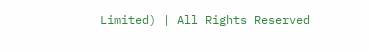Limited) | All Rights Reserved